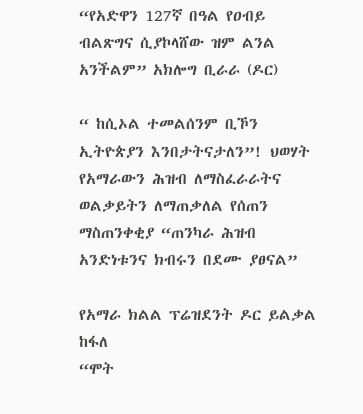“የአድዋን 127ኛ በዓል የዐብይ ብልጽግና ሲያኮላሸው ዝም ልንል አንችልም” አክሎግ ቢራራ (ዶር)

“ ከሲኦል ተመልሰንም ቢኾን ኢትዮጵያን እንበታትናታለን”! ህወሃት የአማራውን ሕዝብ ለማስፈራራትና ወልቃይትን ለማጠቃለል የሰጠን ማስጠንቀቂያ “ጠንካራ ሕዝብ አንድነቱንና ክብሩን በደሙ ያፀናል”

የአማራ ክልል ፕሬዝደንት ዶር ይልቃል ከፋለ
“ሞት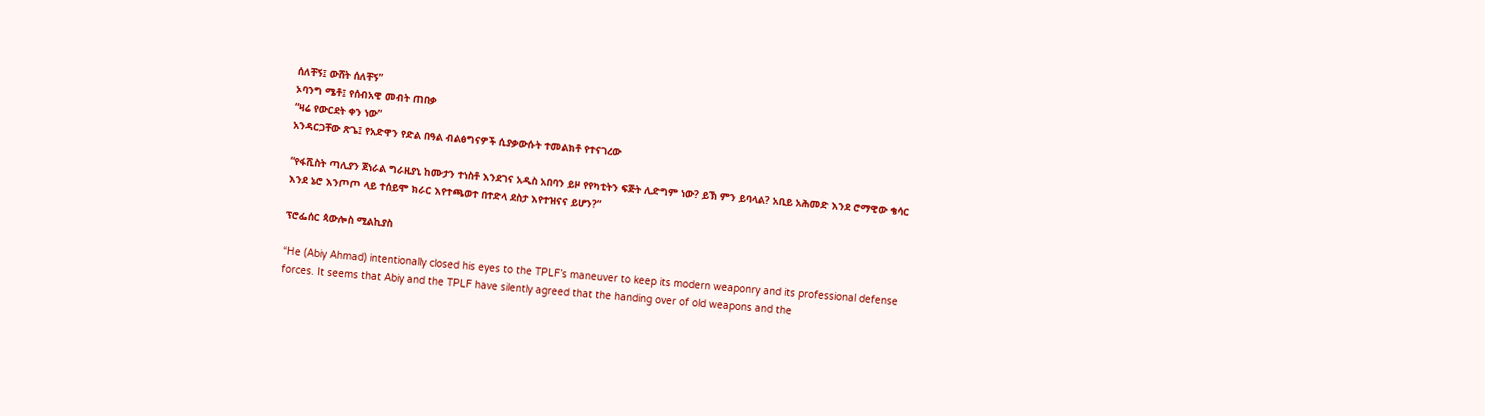ሰለቸኝ፤ ውሸት ሰለቸኝ”
ኦባንግ ሜቶ፤ የሰብአዊ መብት ጠበቃ
“ዛሬ የውርደት ቀን ነው”
አንዳርጋቸው ጽጌ፤ የአድዋን የድል በዓል ብልፅግናዎች ሲያቃውሱት ተመልክቶ የተናገረው

“የፋሺስት ጣሊያን ጀነራል ግራዚያኒ ከሙታን ተነስቶ እንደገና አዲስ አበባን ይዞ የየካቲትን ፍጅት ሊድግም ነው? ይኽ ምን ይባላል? አቢይ አሕመድ እንደ ሮማዊው ቄሳር እንደ ኔሮ እንጦጦ ላይ ተሰይሞ ክራር እየተጫወተ በተድላ ደስታ እየተዝናና ይሆን?”

ፕሮፌሰር ጳውሎስ ሚልኪያስ

“He (Abiy Ahmad) intentionally closed his eyes to the TPLF’s maneuver to keep its modern weaponry and its professional defense forces. It seems that Abiy and the TPLF have silently agreed that the handing over of old weapons and the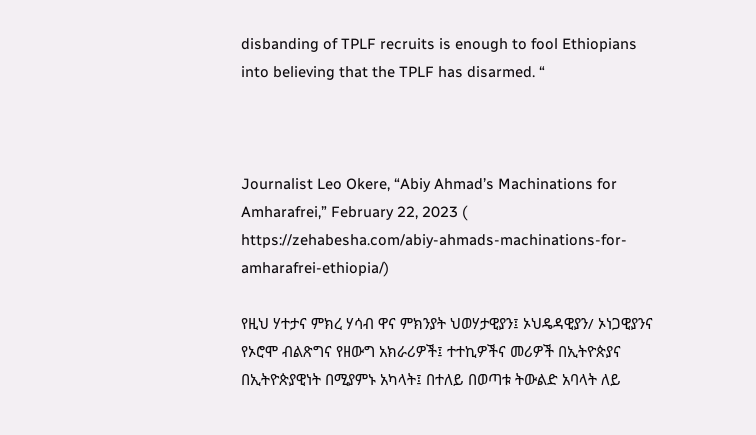disbanding of TPLF recruits is enough to fool Ethiopians into believing that the TPLF has disarmed. “



Journalist Leo Okere, “Abiy Ahmad’s Machinations for Amharafrei,” February 22, 2023 ( https://zehabesha.com/abiy-ahmads-machinations-for-amharafrei-ethiopia/)

የዚህ ሃተታና ምክረ ሃሳብ ዋና ምክንያት ህወሃታዊያን፤ ኦህዴዳዊያን/ ኦነጋዊያንና የኦሮሞ ብልጽግና የዘውግ አክራሪዎች፤ ተተኪዎችና መሪዎች በኢትዮጵያና በኢትዮጵያዊነት በሚያምኑ አካላት፤ በተለይ በወጣቱ ትውልድ አባላት ለይ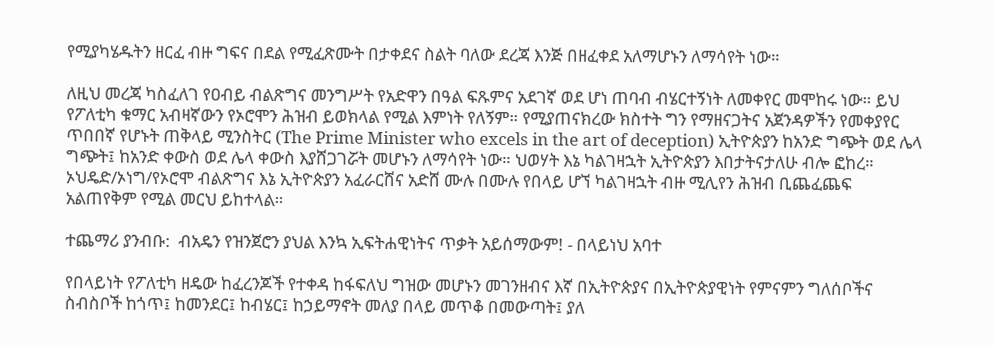የሚያካሄዱትን ዘርፈ ብዙ ግፍና በደል የሚፈጽሙት በታቀደና ስልት ባለው ደረጃ እንጅ በዘፈቀደ አለማሆኑን ለማሳየት ነው።

ለዚህ መረጃ ካስፈለገ የዐብይ ብልጽግና መንግሥት የአድዋን በዓል ፍጹምና አደገኛ ወደ ሆነ ጠባብ ብሄርተኝነት ለመቀየር መሞከሩ ነው። ይህ የፖለቲካ ቁማር አብዛኛውን የኦሮሞን ሕዝብ ይወክላል የሚል እምነት የለኝም። የሚያጠናክረው ክስተት ግን የማዘናጋትና አጀንዳዎችን የመቀያየር ጥበበኛ የሆኑት ጠቅላይ ሚንስትር (The Prime Minister who excels in the art of deception) ኢትዮጵያን ከአንድ ግጭት ወደ ሌላ ግጭት፤ ከአንድ ቀውስ ወደ ሌላ ቀውስ እያሸጋገሯት መሆኑን ለማሳየት ነው። ህወሃት እኔ ካልገዛኋት ኢትዮጵያን እበታትናታለሁ ብሎ ፎከረ። ኦህዴድ/ኦነግ/የኦሮሞ ብልጽግና እኔ ኢትዮጵያን አፈራርሸና አድሸ ሙሉ በሙሉ የበላይ ሆኘ ካልገዛኋት ብዙ ሚሊየን ሕዝብ ቢጨፈጨፍ አልጠየቅም የሚል መርህ ይከተላል።

ተጨማሪ ያንብቡ:  ብአዴን የዝንጀሮን ያህል እንኳ ኢፍትሐዊነትና ጥቃት አይሰማውም! - በላይነህ አባተ

የበላይነት የፖለቲካ ዘዴው ከፈረንጆች የተቀዳ ከፋፍለህ ግዝው መሆኑን መገንዘብና እኛ በኢትዮጵያና በኢትዮጵያዊነት የምናምን ግለሰቦችና ስብስቦች ከጎጥ፤ ከመንደር፤ ከብሄር፤ ከኃይማኖት መለያ በላይ መጥቆ በመውጣት፤ ያለ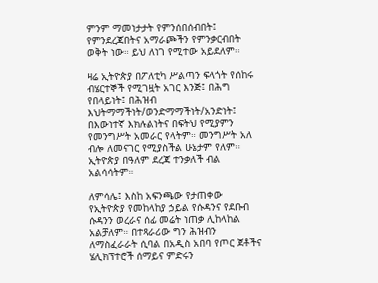ምንም ማመነታታት የምንሰበሰብበት፤ የምንደረጃበትና አማራጮችን የምንቃርብበት ወቅት ነው። ይህ ለነገ የሚተው አይደለም።

ዛሬ ኢትዮጵያ በፖለቲካ ሥልጣን ፍላጎት የሰከሩ ብሄርተኞች የሚገዟት አገር እንጅ፤ በሕግ የበላይነት፤ በሕዝብ እህትማማችነት/ወንድማማችነት/አንድነት፤ በእውነተኛ እክሉልነትና በፍትህ የሚያምን የመንግሥት አመራር የላትም። መንግሥት አለ ብሎ ለመናገር የሚያስችል ሁኔታም የለም። ኢትዮጵያ በዓለም ደረጃ ተንቃለች ብል አልሳሳትም።

ለምሳሌ፤ እስከ አፍንጫው የታጠቀው የኢትዮጵያ የመከላከያ ኃይል የሱዳንና የደቡብ ሱዳንን ወረራና ሰፊ መሬት ነጠቃ ሊከላከል አልቻለም። በተጻራሪው ግን ሕዝብን ለማስፈራራት ሲባል በአዲስ አበባ የጦር ጀቶችና ሄሊክፕተሮች ሰማይና ምድሩን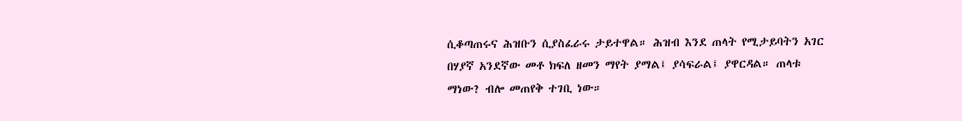ሲቆጣጠሩና ሕዝቡን ሲያስፈራሩ ታይተዋል። ሕዝብ እንደ ጠላት የሚታይባትን አገር በሃያኛ አንደኛው መቶ ክፍለ ዘመን ማየት ያማል፤ ያሳፍራል፤ ያዋርዳል። ጠላቱ ማነው? ብሎ መጠየቅ ተገቢ ነው።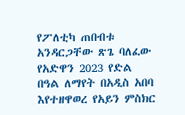የፖለቲካ ጠበብቱ አንዳርጋቸው ጽጌ ባለፈው የአድዋን 2023 የድል በዓል ለማየት በአዲስ አበባ እየተዘዋወረ የአይን ምስክር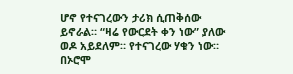ሆኖ የተናገረውን ታሪክ ሲጠቅሰው ይኖራል። “ዛሬ የውርደት ቀን ነው” ያለው ወዶ አይደለም። የተናገረው ሃቁን ነው። በኦሮሞ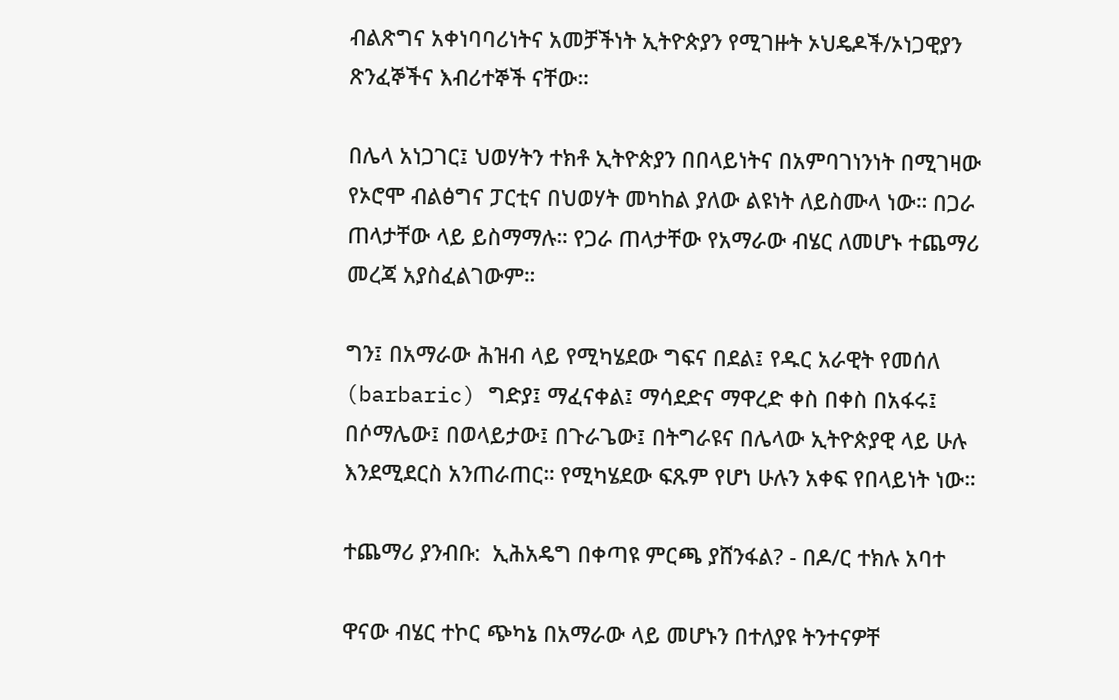ብልጽግና አቀነባባሪነትና አመቻችነት ኢትዮጵያን የሚገዙት ኦህዴዶች/ኦነጋዊያን ጽንፈኞችና እብሪተኞች ናቸው።

በሌላ አነጋገር፤ ህወሃትን ተክቶ ኢትዮጵያን በበላይነትና በአምባገነንነት በሚገዛው የኦሮሞ ብልፅግና ፓርቲና በህወሃት መካከል ያለው ልዩነት ለይስሙላ ነው። በጋራ ጠላታቸው ላይ ይስማማሉ። የጋራ ጠላታቸው የአማራው ብሄር ለመሆኑ ተጨማሪ መረጃ አያስፈልገውም።

ግን፤ በአማራው ሕዝብ ላይ የሚካሄደው ግፍና በደል፤ የዱር አራዊት የመሰለ (barbaric) ግድያ፤ ማፈናቀል፤ ማሳደድና ማዋረድ ቀስ በቀስ በአፋሩ፤ በሶማሌው፤ በወላይታው፤ በጉራጌው፤ በትግራዩና በሌላው ኢትዮጵያዊ ላይ ሁሉ እንደሚደርስ አንጠራጠር። የሚካሄደው ፍጹም የሆነ ሁሉን አቀፍ የበላይነት ነው።

ተጨማሪ ያንብቡ:  ኢሕአዴግ በቀጣዩ ምርጫ ያሸንፋል? - በዶ/ር ተክሉ አባተ

ዋናው ብሄር ተኮር ጭካኔ በአማራው ላይ መሆኑን በተለያዩ ትንተናዎቸ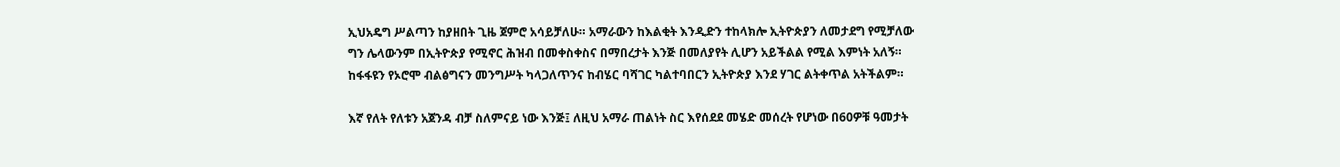ኢህአዴግ ሥልጣን ከያዘበት ጊዜ ጀምሮ አሳይቻለሁ። አማራውን ከእልቂት እንዲድን ተከላክሎ ኢትዮጵያን ለመታደግ የሚቻለው ግን ሌላውንም በኢትዮጵያ የሚኖር ሕዝብ በመቀስቀስና በማበረታት እንጅ በመለያየት ሊሆን አይችልል የሚል እምነት አለኝ። ከፋፋዩን የኦሮሞ ብልፅግናን መንግሥት ካላጋለጥንና ከብሄር ባሻገር ካልተባበርን ኢትዮጵያ እንደ ሃገር ልትቀጥል አትችልም።

እኛ የለት የለቱን አጀንዳ ብቻ ስለምናይ ነው እንጅ፤ ለዚህ አማራ ጠልነት ስር እየሰደደ መሄድ መሰረት የሆነው በ60ዎቹ ዓመታት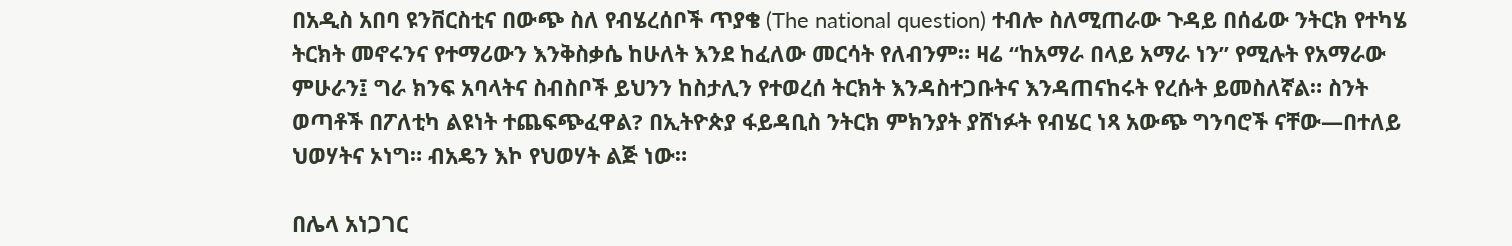በአዲስ አበባ ዩንቨርስቲና በውጭ ስለ የብሄረሰቦች ጥያቄ (The national question) ተብሎ ስለሚጠራው ጉዳይ በሰፊው ንትርክ የተካሄ ትርክት መኖሩንና የተማሪውን እንቅስቃሴ ከሁለት እንደ ከፈለው መርሳት የለብንም። ዛሬ “ከአማራ በላይ አማራ ነን” የሚሉት የአማራው ምሁራን፤ ግራ ክንፍ አባላትና ስብስቦች ይህንን ከስታሊን የተወረሰ ትርክት እንዳስተጋቡትና እንዳጠናከሩት የረሱት ይመስለኛል። ስንት ወጣቶች በፖለቲካ ልዩነት ተጨፍጭፈዋል? በኢትዮጵያ ፋይዳቢስ ንትርክ ምክንያት ያሸነፉት የብሄር ነጻ አውጭ ግንባሮች ናቸው—በተለይ ህወሃትና ኦነግ። ብአዴን እኮ የህወሃት ልጅ ነው።

በሌላ አነጋገር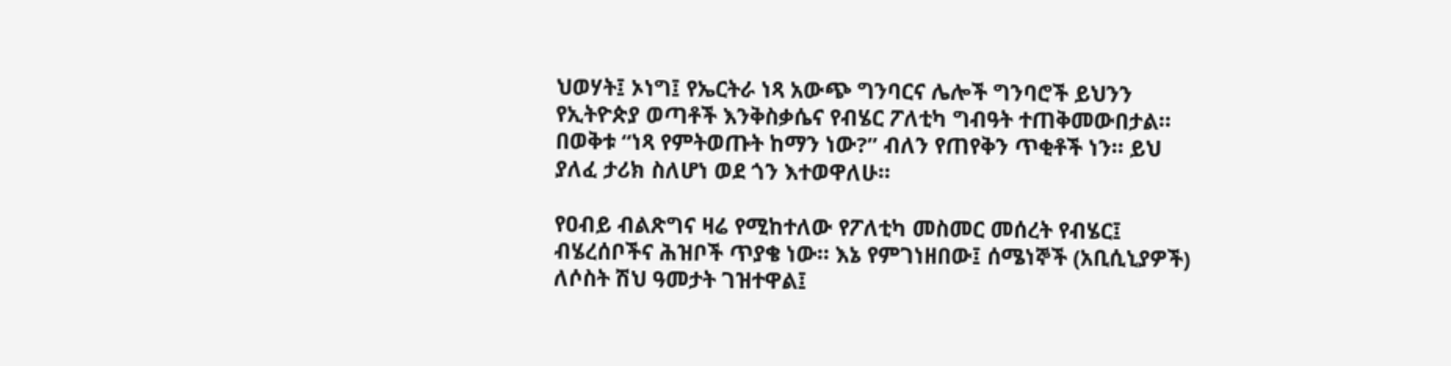ህወሃት፤ ኦነግ፤ የኤርትራ ነጻ አውጭ ግንባርና ሌሎች ግንባሮች ይህንን የኢትዮጵያ ወጣቶች እንቅስቃሴና የብሄር ፖለቲካ ግብዓት ተጠቅመውበታል። በወቅቱ “ነጻ የምትወጡት ከማን ነው?” ብለን የጠየቅን ጥቂቶች ነን። ይህ ያለፈ ታሪክ ስለሆነ ወደ ጎን እተወዋለሁ።

የዐብይ ብልጽግና ዛሬ የሚከተለው የፖለቲካ መስመር መሰረት የብሄር፤ ብሄረሰቦችና ሕዝቦች ጥያቄ ነው። እኔ የምገነዘበው፤ ሰሜነኞች (አቢሲኒያዎች) ለሶስት ሽህ ዓመታት ገዝተዋል፤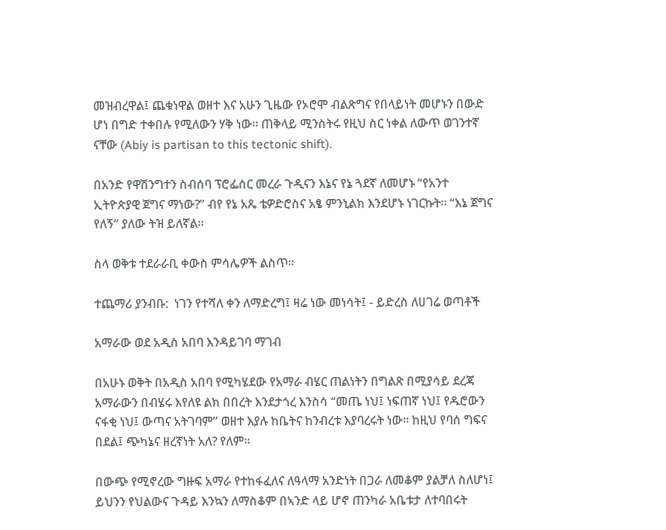መዝብረዋል፤ ጨቁነዋል ወዘተ እና አሁን ጊዜው የኦሮሞ ብልጽግና የበላይነት መሆኑን በውድ ሆነ በግድ ተቀበሉ የሚለውን ሃቅ ነው። ጠቅላይ ሚንስትሩ የዚህ ስር ነቀል ለውጥ ወገንተኛ ናቸው (Abiy is partisan to this tectonic shift).

በአንድ የዋሽንግተን ስብሰባ ፕሮፌሰር መረራ ጉዲናን እኔና የኔ ጓደኛ ለመሆኑ “የአንተ ኢትዮጵያዊ ጀግና ማነው?” ብየ የኔ አጼ ቴዎድሮስና አፄ ምንኒልክ እንደሆኑ ነገርኩት። “እኔ ጀግና የለኝ” ያለው ትዝ ይለኛል።

ስላ ወቅቱ ተደራራቢ ቀውስ ምሳሌዎች ልስጥ።

ተጨማሪ ያንብቡ:  ነገን የተሻለ ቀን ለማድረግ፤ ዛሬ ነው መነሳት፤ - ይድረስ ለሀገሬ ወጣቶች

አማራው ወደ አዲስ አበባ እንዳይገባ ማገብ

በአሁኑ ወቅት በአዲስ አበባ የሚካሄደው የአማራ ብሄር ጠልነትን በግልጽ በሚያሳይ ደረጃ አማራውን በብሄሩ እየለዩ ልክ በበረት እንደታጎረ እንስሳ “መጤ ነህ፤ ነፍጠኛ ነህ፤ የዱሮውን ናፋቂ ነህ፤ ውጣና አትገባም” ወዘተ እያሉ ከቤትና ከንብረቱ እያባረሩት ነው። ከዚህ የባሰ ግፍና በደል፤ ጭካኔና ዘረኛነት አለ? የለም።

በውጭ የሚኖረው ግዙፍ አማራ የተከፋፈለና ለዓላማ አንድነት በጋራ ለመቆም ያልቻለ ስለሆነ፤ ይህንን የህልውና ጉዳይ እንኳን ለማስቆም በኣንድ ላይ ሆኖ ጠንካራ አቤቱታ ለተባበሩት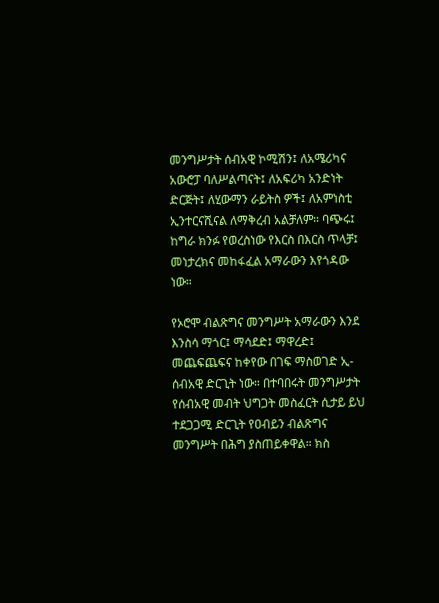መንግሥታት ሰብአዊ ኮሚሽን፤ ለአሜሪካና አውሮፓ ባለሥልጣናት፤ ለአፍሪካ አንድነት ድርጅት፤ ለሂውማን ራይትስ ዎች፤ ለአምነስቲ ኢንተርናሺናል ለማቅረብ አልቻለም። ባጭሩ፤ ከግራ ክንፉ የወረስነው የእርስ በእርስ ጥላቻ፤ መነታረክና መከፋፈል አማራውን እየጎዳው ነው።

የኦሮሞ ብልጽግና መንግሥት አማራውን እንደ እንስሳ ማጎር፤ ማሳደድ፤ ማዋረድ፤ መጨፍጨፍና ከቀየው በገፍ ማስወገድ ኢ-ሰብአዊ ድርጊት ነው። በተባበሩት መንግሥታት የሰብአዊ መብት ህግጋት መስፈርት ሲታይ ይህ ተደጋጋሚ ድርጊት የዐብይን ብልጽግና መንግሥት በሕግ ያስጠይቀዋል። ክስ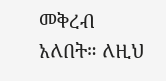መቅረብ አለበት። ለዚህ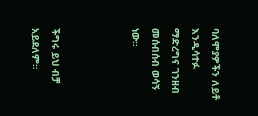ባለሞያዎችን ለይቶ እንዲሳተፉ ማድረግና ገንዘብ መሰብሰብ ወሳኝ ነው።



ችግሩ ይህ ብቻ አይደለም።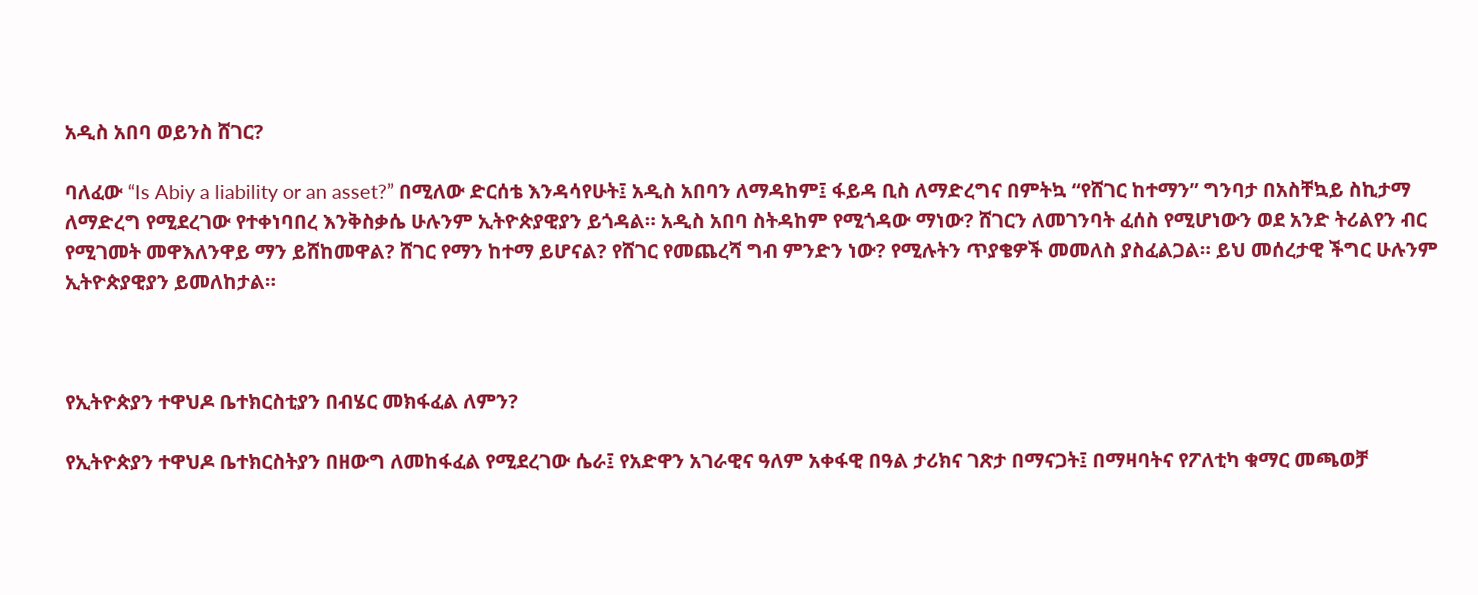አዲስ አበባ ወይንስ ሸገር?

ባለፈው “Is Abiy a liability or an asset?” በሚለው ድርሰቴ እንዳሳየሁት፤ አዲስ አበባን ለማዳከም፤ ፋይዳ ቢስ ለማድረግና በምትኳ “የሸገር ከተማን” ግንባታ በአስቸኳይ ስኪታማ ለማድረግ የሚደረገው የተቀነባበረ እንቅስቃሴ ሁሉንም ኢትዮጵያዊያን ይጎዳል። አዲስ አበባ ስትዳከም የሚጎዳው ማነው? ሸገርን ለመገንባት ፈሰስ የሚሆነውን ወደ አንድ ትሪልየን ብር የሚገመት መዋእለንዋይ ማን ይሸከመዋል? ሸገር የማን ከተማ ይሆናል? የሸገር የመጨረሻ ግብ ምንድን ነው? የሚሉትን ጥያቄዎች መመለስ ያስፈልጋል። ይህ መሰረታዊ ችግር ሁሉንም ኢትዮጵያዊያን ይመለከታል።



የኢትዮጵያን ተዋህዶ ቤተክርስቲያን በብሄር መክፋፈል ለምን?

የኢትዮጵያን ተዋህዶ ቤተክርስትያን በዘውግ ለመከፋፈል የሚደረገው ሴራ፤ የአድዋን አገራዊና ዓለም አቀፋዊ በዓል ታሪክና ገጽታ በማናጋት፤ በማዛባትና የፖለቲካ ቁማር መጫወቻ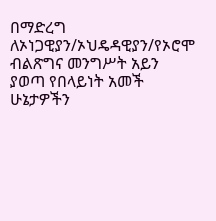በማድረግ ለኦነጋዊያን/ኦህዴዳዊያን/የኦሮሞ ብልጽግና መንግሥት አይን ያወጣ የበላይነት አመች ሁኔታዎችን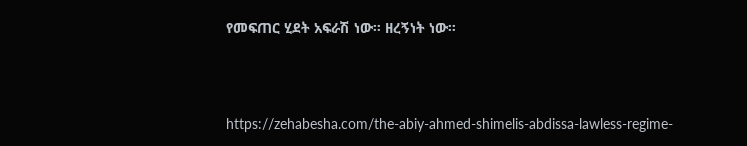የመፍጠር ሂደት አፍራሽ ነው። ዘረኝነት ነው።



https://zehabesha.com/the-abiy-ahmed-shimelis-abdissa-lawless-regime-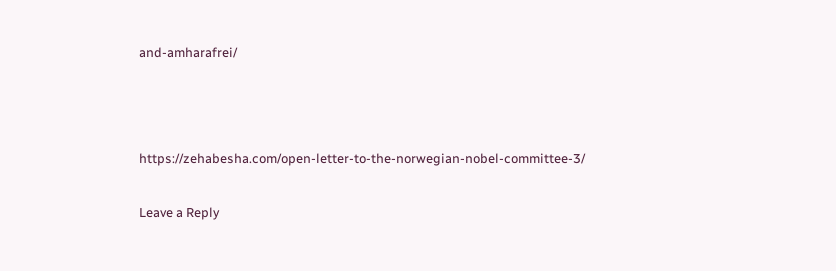and-amharafrei/



https://zehabesha.com/open-letter-to-the-norwegian-nobel-committee-3/

Leave a Reply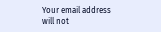Your email address will not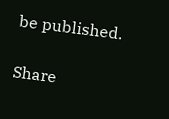be published.

Share